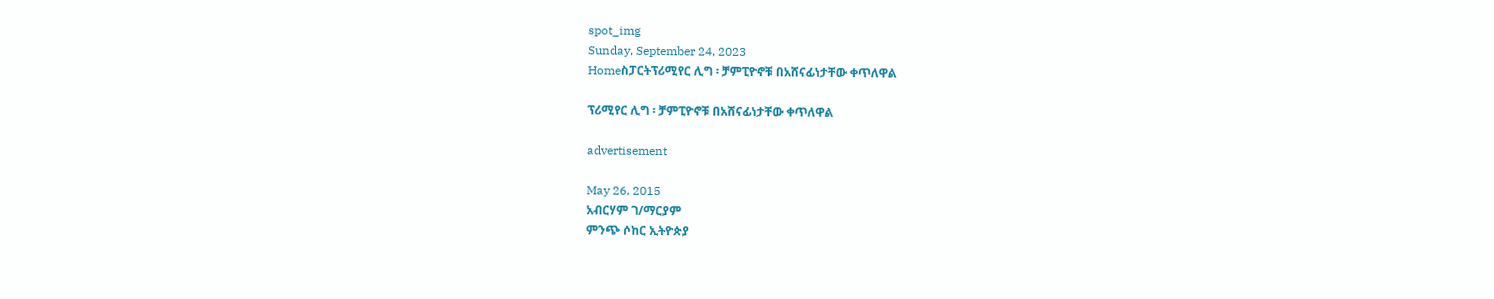spot_img
Sunday, September 24, 2023
Homeስፓርትፕሪሚየር ሊግ ፡ ቻምፒዮኖቹ በአሸናፊነታቸው ቀጥለዋል

ፕሪሚየር ሊግ ፡ ቻምፒዮኖቹ በአሸናፊነታቸው ቀጥለዋል

advertisement

May 26, 2015
አብርሃም ገ/ማርያም
ምንጭ ሶከር ኢትዮጵያ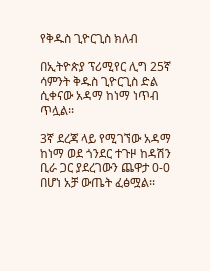የቅዱስ ጊዮርጊስ ክለብ

በኢትዮጵያ ፕሪሚየር ሊግ 25ኛ ሳምንት ቅዱስ ጊዮርጊስ ድል ሲቀናው አዳማ ከነማ ነጥብ ጥሏል፡፡

3ኛ ደረጃ ላይ የሚገኘው አዳማ ከነማ ወደ ጎንደር ተጉዞ ከዳሽን ቢራ ጋር ያደረገውን ጨዋታ 0-0 በሆነ አቻ ውጤት ፈፅሟል፡፡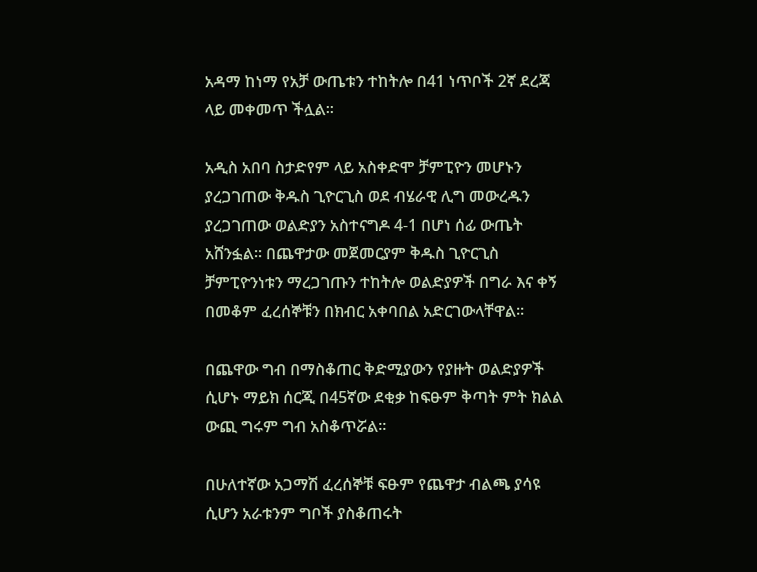አዳማ ከነማ የአቻ ውጤቱን ተከትሎ በ41 ነጥቦች 2ኛ ደረጃ ላይ መቀመጥ ችሏል፡፡

አዲስ አበባ ስታድየም ላይ አስቀድሞ ቻምፒዮን መሆኑን ያረጋገጠው ቅዱስ ጊዮርጊስ ወደ ብሄራዊ ሊግ መውረዱን ያረጋገጠው ወልድያን አስተናግዶ 4-1 በሆነ ሰፊ ውጤት አሸንፏል፡፡ በጨዋታው መጀመርያም ቅዱስ ጊዮርጊስ ቻምፒዮንነቱን ማረጋገጡን ተከትሎ ወልድያዎች በግራ እና ቀኝ በመቆም ፈረሰኞቹን በክብር አቀባበል አድርገውላቸዋል፡፡

በጨዋው ግብ በማስቆጠር ቅድሚያውን የያዙት ወልድያዎች ሲሆኑ ማይክ ሰርጂ በ45ኛው ደቂቃ ከፍፁም ቅጣት ምት ክልል ውጪ ግሩም ግብ አስቆጥሯል፡፡

በሁለተኛው አጋማሽ ፈረሰኞቹ ፍፁም የጨዋታ ብልጫ ያሳዩ ሲሆን አራቱንም ግቦች ያስቆጠሩት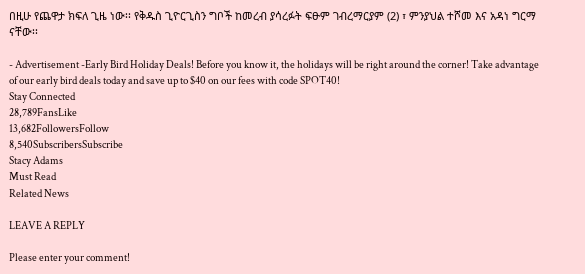በዚሁ የጨዋታ ክፍለ ጊዜ ነው፡፡ የቅዱስ ጊዮርጊስን ግቦች ከመረብ ያሳረፉት ፍፁም ገብረማርያም (2) ፣ ምንያህል ተሾመ እና አዳነ ግርማ ናቸው፡፡

- Advertisement -Early Bird Holiday Deals! Before you know it, the holidays will be right around the corner! Take advantage of our early bird deals today and save up to $40 on our fees with code SPOT40!
Stay Connected
28,789FansLike
13,682FollowersFollow
8,540SubscribersSubscribe
Stacy Adams
Must Read
Related News

LEAVE A REPLY

Please enter your comment!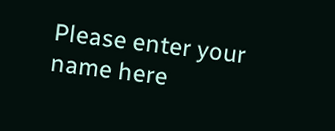Please enter your name here